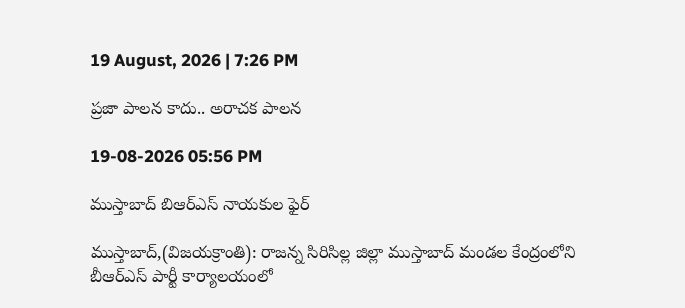19 August, 2026 | 7:26 PM

ప్రజా పాలన కాదు.. అరాచక పాలన

19-08-2026 05:56 PM

ముస్తాబాద్ బిఆర్ఎస్ నాయకుల ఫైర్

ముస్తాబాద్,(విజయక్రాంతి): రాజన్న సిరిసిల్ల జిల్లా ముస్తాబాద్ మండల కేంద్రంలోని బీఆర్ఎస్ పార్టీ కార్యాలయంలో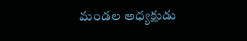మండల అధ్యక్షుడు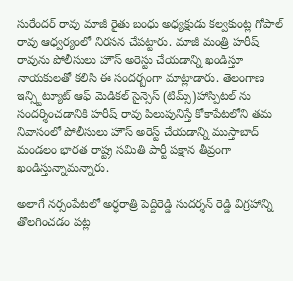సురేందర్ రావు మాజీ రైతు బంధు అధ్యక్షుడు కల్వకుంట్ల గోపాల్ రావు ఆధ్వర్యంలో నిరసన చేపట్టారు. మాజీ మంత్రి హరీష్ రావును పోలీసులు హౌస్ అరెస్టు చేయడాన్ని ఖండిస్తూ నాయకులతో కలిసి ఈ సందర్బంగా మాట్లాడారు. తెలంగాణ ఇన్స్టిట్యూట్ ఆఫ్ మెడికల్ సైన్సెస్ (టిమ్స్)హాస్పిటల్ ను సందర్శించడానికి హరీష్ రావు పిలుపునిస్తే కోకాపేటలోని తమ నివాసంలో పోలీసులు హౌస్ అరెస్ట్ చేయడాన్ని ముస్తాబాద్ మండలం భారత రాష్ట్ర సమితి పార్టీ పక్షాన తీవ్రంగా ఖండిస్తున్నామన్నారు.

అలాగే నర్సంపేటలో అర్ధరాత్రి పెద్దిరెడ్డి సుదర్శన్ రెడ్డి విగ్రహాన్ని తొలగించడం పట్ల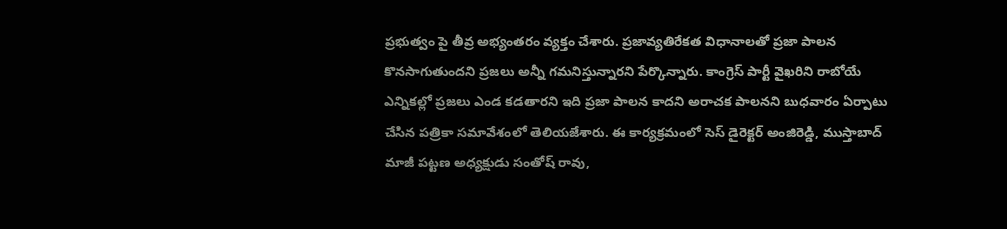ప్రభుత్వం పై తీవ్ర అభ్యంతరం వ్యక్తం చేశారు. ప్రజావ్యతిరేకత విధానాలతో ప్రజా పాలన కొనసాగుతుందని ప్రజలు అన్నీ గమనిస్తున్నారని పేర్కొన్నారు. కాంగ్రెస్ పార్టీ వైఖరిని రాబోయే ఎన్నికల్లో ప్రజలు ఎండ కడతారని ఇది ప్రజా పాలన కాదని అరాచక పాలనని బుధవారం ఏర్పాటు చేసిన పత్రికా సమావేశంలో తెలియజేశారు. ఈ కార్యక్రమంలో సెస్ డైరెక్టర్ అంజిరెడ్డి, ముస్తాబాద్ మాజీ పట్టణ అధ్యక్షుడు సంతోష్ రావు,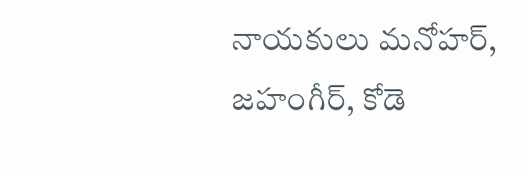నాయకులు మనోహర్, జహంగీర్, కోడె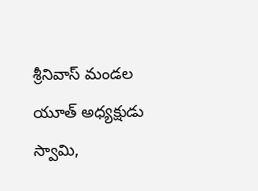శ్రీనివాస్ మండల యూత్ అధ్యక్షుడు స్వామి,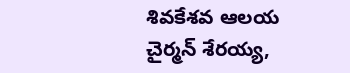శివకేశవ ఆలయ చైర్మన్ శేరయ్య,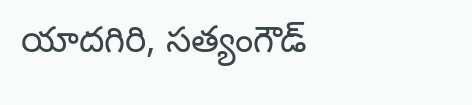యాదగిరి, సత్యంగౌడ్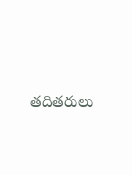తదితరులు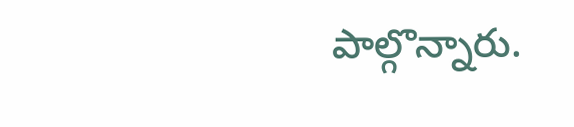పాల్గొన్నారు.